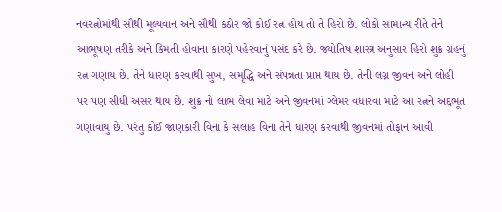નવરત્નોમાંથી સૌથી મૂલ્યવાન અને સૌથી કઠોર જો કોઈ રત્ન હોય તો તે હિરો છે. લોકો સામાન્ય રીતે તેને આભૂષણ તરીકે અને કિમતી હોવાના કારણે પહેરવાનું પસંદ કરે છે. જ્યોતિષ શાસ્ત્ર અનુસાર હિરો શુક્ર ગ્રહનું રત્ન ગણાય છે. તેને ધારણ કરવાથી સુખ, સમૃદ્ધિ અને સંપન્નતા પ્રાપ્ત થાય છે. તેની લગ્ન જીવન અને લોહી પર પણ સીધી અસર થાય છે. શુક્ર નો લાભ લેવા માટે અને જીવનમાં ગ્લેમર વધારવા માટે આ રત્નને અદ્દભૂત ગણાવાયુ છે. પરંતુ કોઈ જાણકારી વિના કે સલાહ વિના તેને ધારણ કરવાથી જીવનમાં તોફાન આવી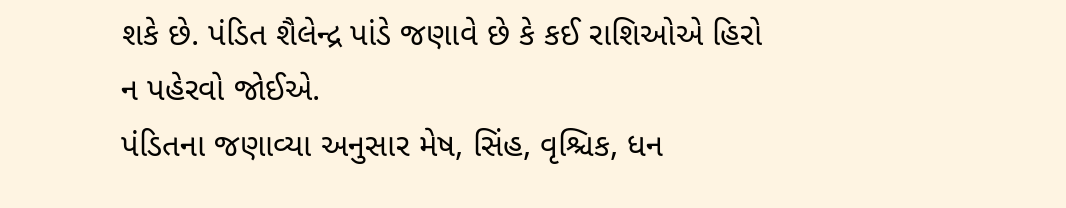શકે છે. પંડિત શૈલેન્દ્ર પાંડે જણાવે છે કે કઈ રાશિઓએ હિરો ન પહેરવો જોઈએ.
પંડિતના જણાવ્યા અનુસાર મેષ, સિંહ, વૃશ્ચિક, ધન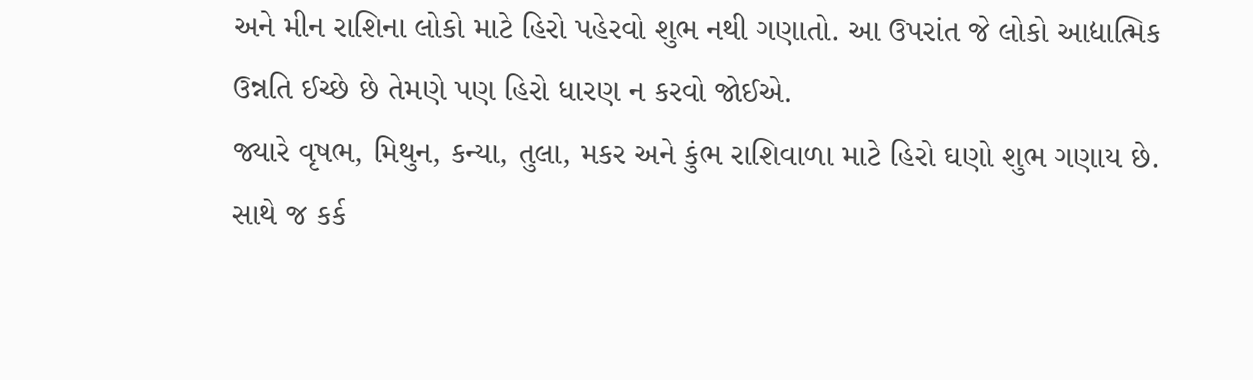અને મીન રાશિના લોકો માટે હિરો પહેરવો શુભ નથી ગણાતો. આ ઉપરાંત જે લોકો આદ્યાત્મિક ઉન્નતિ ઈચ્છે છે તેમણે પણ હિરો ધારણ ન કરવો જોઈએ.
જ્યારે વૃષભ, મિથુન, કન્યા, તુલા, મકર અને કુંભ રાશિવાળા માટે હિરો ઘણો શુભ ગણાય છે. સાથે જ કર્ક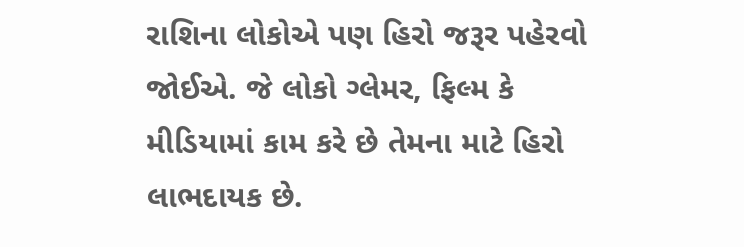રાશિના લોકોએ પણ હિરો જરૂર પહેરવો જોઈએ. જે લોકો ગ્લેમર, ફિલ્મ કે મીડિયામાં કામ કરે છે તેમના માટે હિરો લાભદાયક છે.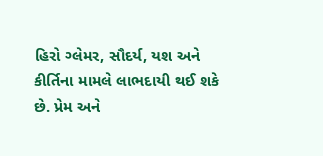હિરો ગ્લેમર, સૌદર્ય, યશ અને કીર્તિના મામલે લાભદાયી થઈ શકે છે. પ્રેમ અને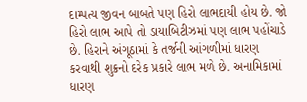દામ્પત્ય જીવન બાબતે પણ હિરો લાભદાયી હોય છે. જો હિરો લાભ આપે તો ડાયાબિટીઝમાં પણ લાભ પહોંચાડે છે. હિરાને અંગૂઠામાં કે તર્જની આંગળીમાં ધારણ કરવાથી શુક્રનો દરેક પ્રકારે લાભ મળે છે. અનામિકામાં ધારણ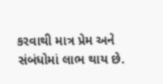કરવાથી માત્ર પ્રેમ અને સંબંધોમાં લાભ થાય છે.